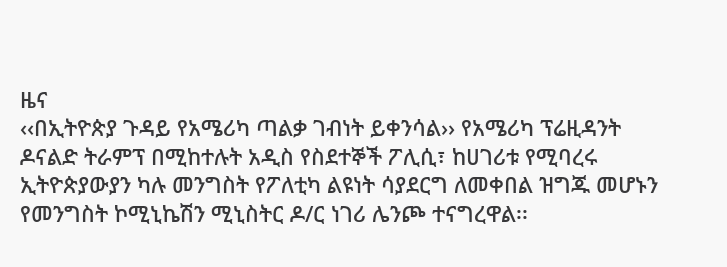ዜና
‹‹በኢትዮጵያ ጉዳይ የአሜሪካ ጣልቃ ገብነት ይቀንሳል›› የአሜሪካ ፕሬዚዳንት ዶናልድ ትራምፕ በሚከተሉት አዲስ የስደተኞች ፖሊሲ፣ ከሀገሪቱ የሚባረሩ ኢትዮጵያውያን ካሉ መንግስት የፖለቲካ ልዩነት ሳያደርግ ለመቀበል ዝግጁ መሆኑን የመንግስት ኮሚኒኬሽን ሚኒስትር ዶ/ር ነገሪ ሌንጮ ተናግረዋል፡፡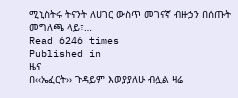ሚኒስትሩ ትናንት ለሀገር ውስጥ መገናኛ ብዙኃን በሰጡት መግለጫ ላይ፣…
Read 6246 times
Published in
ዜና
በ‹‹ኤፈርት›› ጉዳይም እወያያለሁ ብሏል ዛሬ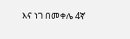እና ነገ በመቀሌ 4ኛ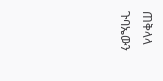ጠቅላላ ጉባኤውን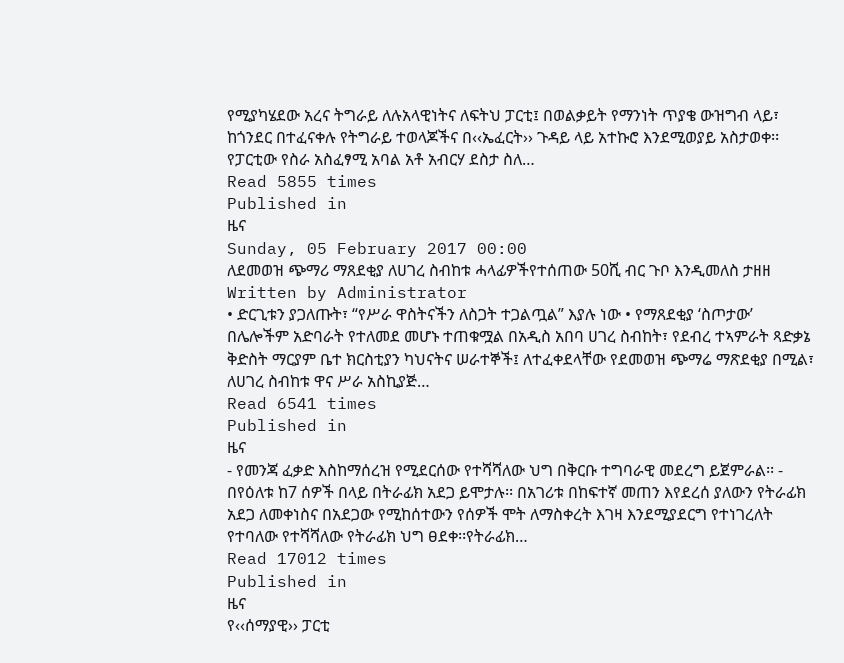የሚያካሄደው አረና ትግራይ ለሉአላዊነትና ለፍትህ ፓርቲ፤ በወልቃይት የማንነት ጥያቄ ውዝግብ ላይ፣ ከጎንደር በተፈናቀሉ የትግራይ ተወላጆችና በ‹‹ኤፈርት›› ጉዳይ ላይ አተኩሮ እንደሚወያይ አስታወቀ፡፡ የፓርቲው የስራ አስፈፃሚ አባል አቶ አብርሃ ደስታ ስለ…
Read 5855 times
Published in
ዜና
Sunday, 05 February 2017 00:00
ለደመወዝ ጭማሪ ማጸደቂያ ለሀገረ ስብከቱ ሓላፊዎችየተሰጠው 50ሺ ብር ጉቦ እንዲመለስ ታዘዘ
Written by Administrator
• ድርጊቱን ያጋለጡት፣ “የሥራ ዋስትናችን ለስጋት ተጋልጧል” እያሉ ነው • የማጸደቂያ ‘ስጦታው’ በሌሎችም አድባራት የተለመደ መሆኑ ተጠቁሟል በአዲስ አበባ ሀገረ ስብከት፣ የደብረ ተኣምራት ጻድቃኔ ቅድስት ማርያም ቤተ ክርስቲያን ካህናትና ሠራተኞች፤ ለተፈቀደላቸው የደመወዝ ጭማሬ ማጽደቂያ በሚል፣ ለሀገረ ስብከቱ ዋና ሥራ አስኪያጅ…
Read 6541 times
Published in
ዜና
- የመንጃ ፈቃድ እስከማሰረዝ የሚደርሰው የተሻሻለው ህግ በቅርቡ ተግባራዊ መደረግ ይጀምራል፡፡ - በየዕለቱ ከ7 ሰዎች በላይ በትራፊክ አደጋ ይሞታሉ፡፡ በአገሪቱ በከፍተኛ መጠን እየደረሰ ያለውን የትራፊክ አደጋ ለመቀነስና በአደጋው የሚከሰተውን የሰዎች ሞት ለማስቀረት እገዛ እንደሚያደርግ የተነገረለት የተባለው የተሻሻለው የትራፊክ ህግ ፀደቀ፡፡የትራፊክ…
Read 17012 times
Published in
ዜና
የ‹‹ሰማያዊ›› ፓርቲ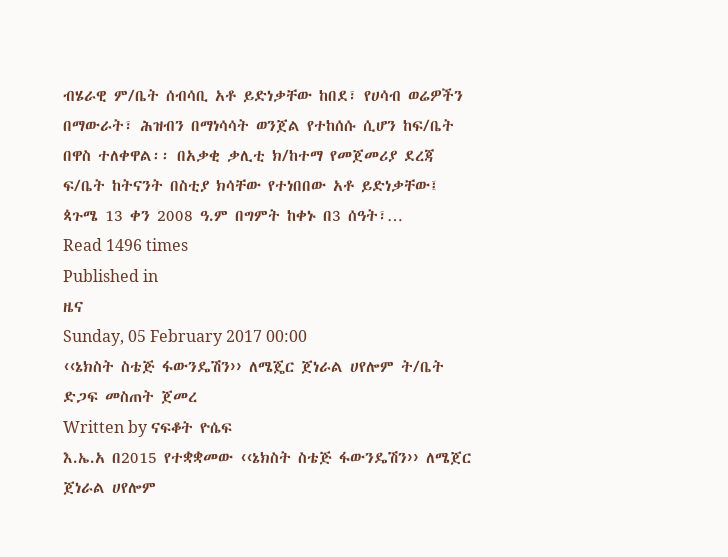ብሄራዊ ም/ቤት ሰብሳቢ አቶ ይድነቃቸው ከበደ፣ የሀሳብ ወሬዎችን በማውራት፣ ሕዝብን በማነሳሳት ወንጀል የተከሰሱ ሲሆን ከፍ/ቤት በዋስ ተለቀዋል፡፡ በአቃቂ ቃሊቲ ክ/ከተማ የመጀመሪያ ደረጃ ፍ/ቤት ከትናንት በስቲያ ክሳቸው የተነበበው አቶ ይድነቃቸው፤ ጳጉሜ 13 ቀን 2008 ዓ.ም በግምት ከቀኑ በ3 ሰዓት፣…
Read 1496 times
Published in
ዜና
Sunday, 05 February 2017 00:00
‹‹ኔክስት ስቴጅ ፋውንዴሽን›› ለሜጄር ጀነራል ሀየሎም ት/ቤት ድጋፍ መስጠት ጀመረ
Written by ናፍቆት ዮሴፍ
እ.ኤ.አ በ2015 የተቋቋመው ‹‹ኔክስት ስቴጅ ፋውንዴሽን›› ለሜጀር ጀነራል ሀየሎም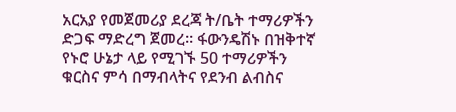አርአያ የመጀመሪያ ደረጃ ት/ቤት ተማሪዎችን ድጋፍ ማድረግ ጀመረ፡፡ ፋውንዴሽኑ በዝቅተኛ የኑሮ ሁኔታ ላይ የሚገኙ 50 ተማሪዎችን ቁርስና ምሳ በማብላትና የደንብ ልብስና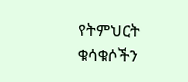የትምህርት ቁሳቁሶችን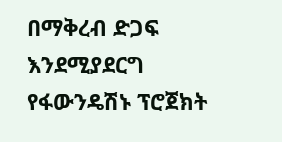በማቅረብ ድጋፍ እንደሚያደርግ የፋውንዴሽኑ ፕሮጀክት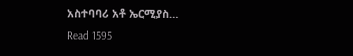አስተባባሪ አቶ ኤርሚያስ…
Read 1595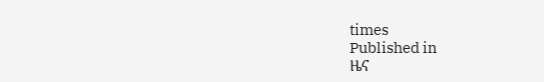times
Published in
ዜና